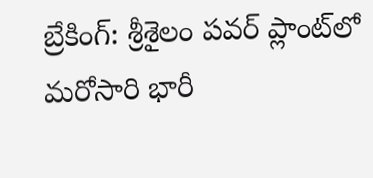బ్రేకింగ్: శ్రీశైలం పవర్ ప్లాంట్‌లో మరోసారి భారీ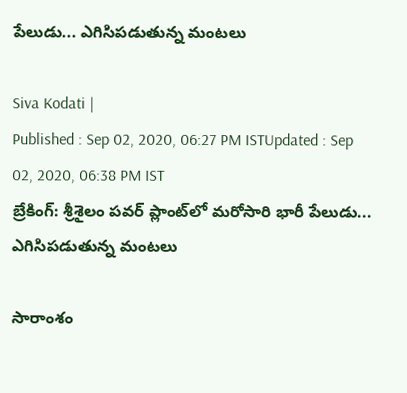పేలుడు... ఎగిసిపడుతున్న మంటలు

Siva Kodati |
Published : Sep 02, 2020, 06:27 PM ISTUpdated : Sep 02, 2020, 06:38 PM IST
బ్రేకింగ్: శ్రీశైలం పవర్ ప్లాంట్‌లో మరోసారి భారీ పేలుడు... ఎగిసిపడుతున్న మంటలు

సారాంశం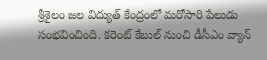శ్రీశైలం జల విద్యుత్ కేంద్రంలో మరోసారి పేలుడు సంభవించింది. కరెంట్ కేబుల్ నుంచి డీసీఎం వ్యాన్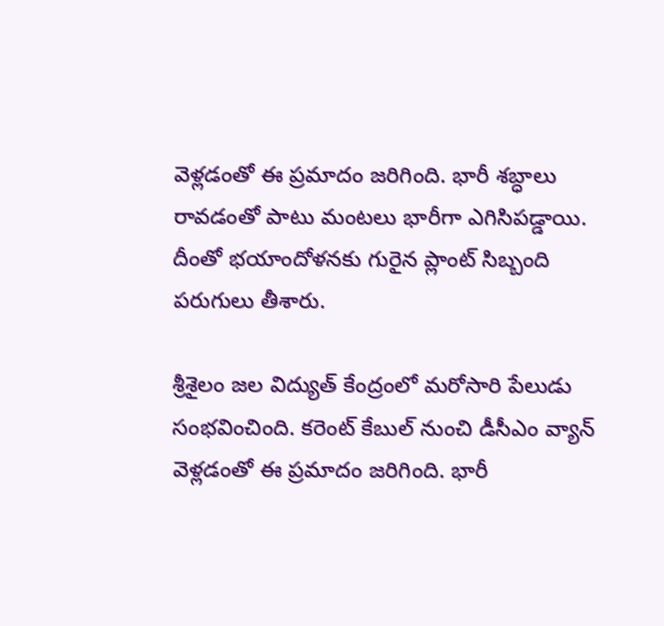వెళ్లడంతో ఈ ప్రమాదం జరిగింది. భారీ శబ్ధాలు రావడంతో పాటు మంటలు భారీగా ఎగిసిపడ్డాయి. దీంతో భయాందోళనకు గురైన ప్లాంట్ సిబ్బంది పరుగులు తీశారు.

శ్రీశైలం జల విద్యుత్ కేంద్రంలో మరోసారి పేలుడు సంభవించింది. కరెంట్ కేబుల్ నుంచి డీసీఎం వ్యాన్ వెళ్లడంతో ఈ ప్రమాదం జరిగింది. భారీ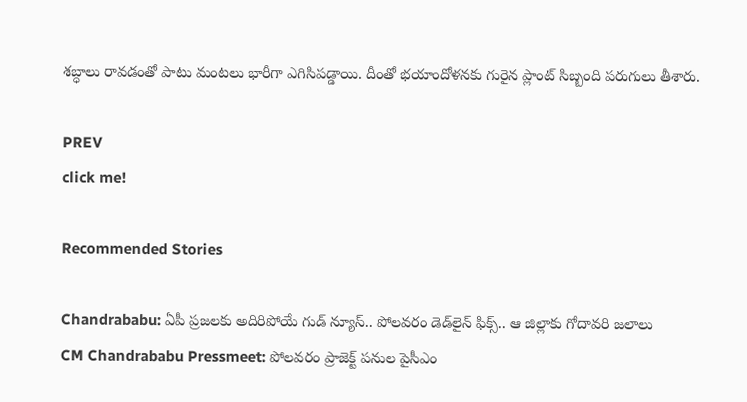శబ్ధాలు రావడంతో పాటు మంటలు భారీగా ఎగిసిపడ్డాయి. దీంతో భయాందోళనకు గురైన ప్లాంట్ సిబ్బంది పరుగులు తీశారు.

PREV
click me!

Recommended Stories

Chandrababu: ఏపీ ప్రజలకు అదిరిపోయే గుడ్ న్యూస్.. పోలవరం డెడ్‌లైన్ ఫిక్స్.. ఆ జిల్లాకు గోదావరి జలాలు
CM Chandrababu Pressmeet: పోలవరం ప్రాజెక్ట్ పనుల పైసీఎం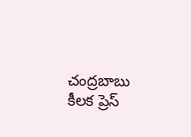చంద్రబాబు కీలక ప్రెస్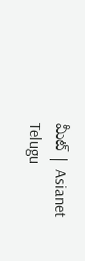మీట్ | Asianet Telugu